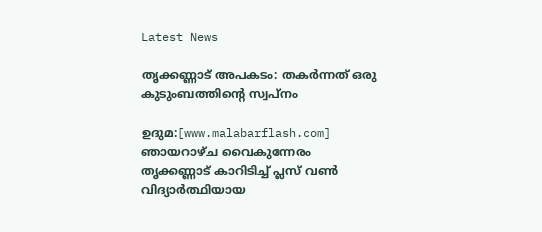Latest News

തൃക്കണ്ണാട് അപകടം: തകര്‍ന്നത് ഒരു കുടുംബത്തിന്റെ സ്വപ്നം

ഉദുമ:[www.malabarflash.com] ഞായറാഴ്ച വൈകുന്നേരം തൃക്കണ്ണാട് കാറിടിച്ച് പ്ലസ് വണ്‍ വിദ്യാര്‍ത്ഥിയായ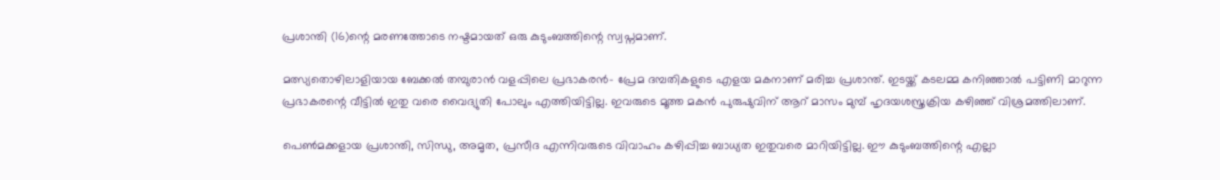പ്രശാന്തി (16)ന്റെ മരണത്തോടെ നഷ്ടമായത് ഒരു കുടുംബത്തിന്റെ സ്വപ്നമാണ്.

മത്സ്യതൊഴിലാളിയായ ബേക്കല്‍ തമ്പുരാന്‍ വളപ്പിലെ പ്രഭാകരന്‍- പ്രേമ ദമ്പതികളുടെ എളയ മകനാണ് മരിച്ച പ്രശാന്ത്. ഇടയ്ക്ക് കടലമ്മ കനിഞ്ഞാല്‍ പട്ടിണി മാറുന്ന പ്രഭാകരന്റെ വീട്ടില്‍ ഇതു വരെ വൈദ്യുതി പോലും എത്തിയിട്ടില്ല. ഇവരുടെ മൂത്ത മകന്‍ പുരുഷുവിന് ആറ് മാസം മുമ്പ് ഹൃദയശസ്ത്രക്രിയ കഴിഞ്ഞ് വിശ്രമത്തിലാണ്.

പെണ്‍മക്കളായ പ്രശാന്തി, സിന്ധു, അമൃത, പ്രസീദ എന്നിവരുടെ വിവാഹം കഴിപ്പിച്ച ബാധ്യത ഇതുവരെ മാറിയിട്ടില്ല. ഈ കുടുംബത്തിന്റെ എല്ലാ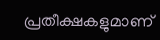പ്രതീക്ഷകളുമാണ്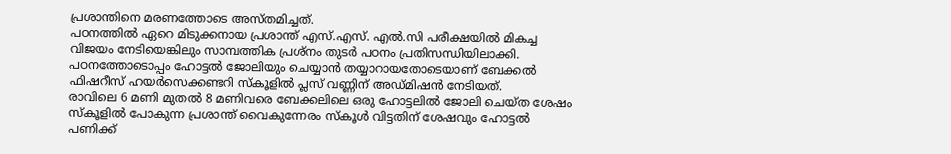പ്രശാന്തിനെ മരണത്തോടെ അസ്തമിച്ചത്.
പഠനത്തില്‍ ഏറെ മിടുക്കനായ പ്രശാന്ത് എസ്.എസ്. എല്‍.സി പരീക്ഷയില്‍ മികച്ച വിജയം നേടിയെങ്കിലും സാമ്പത്തിക പ്രശ്‌നം തുടര്‍ പഠനം പ്രതിസന്ധിയിലാക്കി. പഠനത്തോടൊപ്പം ഹോട്ടല്‍ ജോലിയും ചെയ്യാന്‍ തയ്യാറായതോടെയാണ് ബേക്കല്‍ ഫിഷറീസ് ഹയര്‍സെക്കണ്ടറി സ്‌കൂളില്‍ പ്ലസ് വണ്ണിന് അഡ്മിഷന്‍ നേടിയത്.
രാവിലെ 6 മണി മുതല്‍ 8 മണിവരെ ബേക്കലിലെ ഒരു ഹോട്ടലില്‍ ജോലി ചെയ്ത ശേഷം സ്‌കൂളില്‍ പോകുന്ന പ്രശാന്ത് വൈകുന്നേരം സ്‌കൂള്‍ വിട്ടതിന് ശേഷവും ഹോട്ടല്‍ പണിക്ക്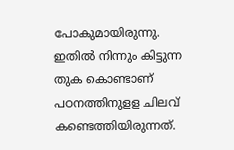പോകുമായിരുന്നു. ഇതില്‍ നിന്നും കിട്ടുന്ന തുക കൊണ്ടാണ് പഠനത്തിനുളള ചിലവ് കണ്ടെത്തിയിരുന്നത്.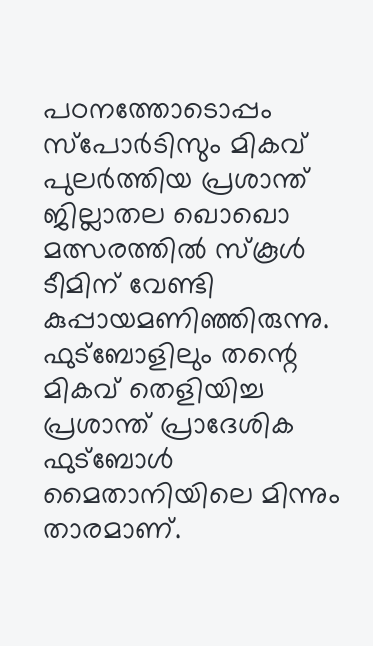പഠനത്തോടൊപ്പം സ്‌പോര്‍ടിസും മികവ് പുലര്‍ത്തിയ പ്രശാന്ത് ജില്ലാതല ഖൊഖൊ മത്സരത്തില്‍ സ്‌കൂള്‍ ടീമിന് വേണ്ടി കുപ്പായമണിഞ്ഞിരുന്നു. ഫുട്‌ബോളിലും തന്റെ മികവ് തെളിയിച്ച പ്രശാന്ത് പ്രാദേശിക ഫുട്‌ബോള്‍ മൈതാനിയിലെ മിന്നും താരമാണ്.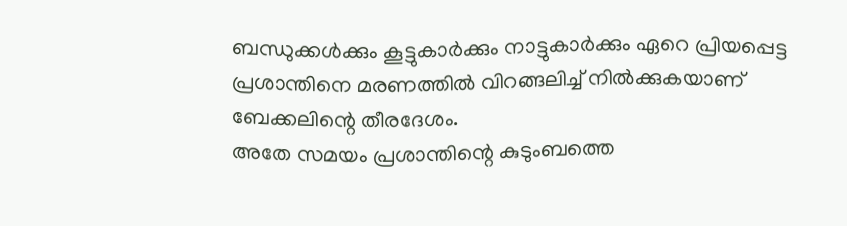ബന്ധുക്കള്‍ക്കും കൂട്ടുകാര്‍ക്കും നാട്ടുകാര്‍ക്കും ഏറെ പ്രിയപ്പെട്ട പ്രശാന്തിനെ മരണത്തില്‍ വിറങ്ങലിച്ച് നില്‍ക്കുകയാണ് ബേക്കലിന്റെ തീരദേശം.
അതേ സമയം പ്രശാന്തിന്റെ കുടുംബത്തെ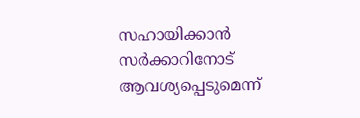സഹായിക്കാന്‍ സര്‍ക്കാറിനോട് ആവശ്യപ്പെടുമെന്ന്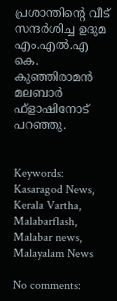പ്രശാന്തിന്റെ വീട് സന്ദര്‍ശിച്ച ഉദുമ എം.എല്‍.എ കെ. കുഞ്ഞിരാമന്‍ മലബാര്‍ ഫ്‌ളാഷിനോട് പറഞ്ഞു.


Keywords: Kasaragod News, Kerala Vartha, Malabarflash, Malabar news, Malayalam News

No comments: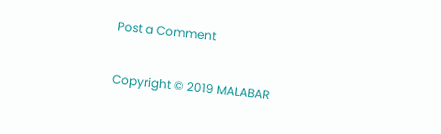Post a Comment

Copyright © 2019 MALABAR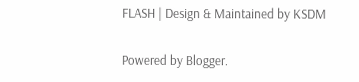FLASH | Design & Maintained by KSDM

Powered by Blogger.